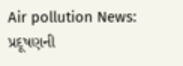Air pollution News: પ્રદૂષણની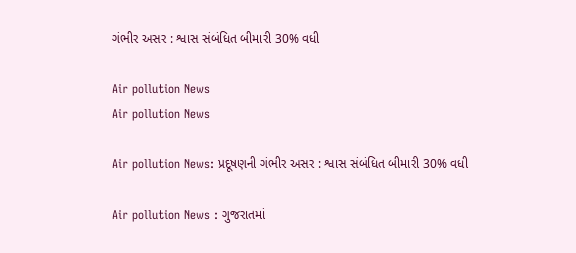ગંભીર અસર : શ્વાસ સંબંધિત બીમારી 30% વધી

Air pollution News
Air pollution News

Air pollution News: પ્રદૂષણની ગંભીર અસર : શ્વાસ સંબંધિત બીમારી 30% વધી

Air pollution News : ગુજરાતમાં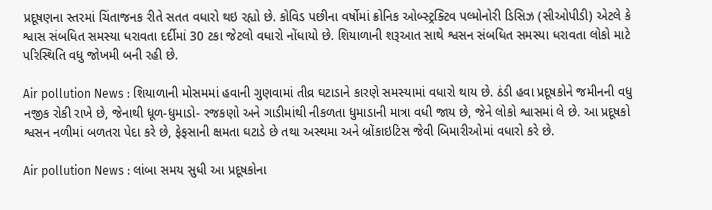પ્રદૂષણના સ્તરમાં ચિંતાજનક રીતે સતત વધારો થઇ રહ્યો છે. કોવિડ પછીના વર્ષોમાં ક્રોનિક ઓબ્સ્ટ્રક્ટિવ પલ્મોનોરી ડિસિઝ (સીઓપીડી) એટલે કે શ્વાસ સંબધિત સમસ્યા ધરાવતા દર્દીમાં 30 ટકા જેટલો વધારો નોંધાયો છે. શિયાળાની શરૂઆત સાથે શ્વસન સંબધિત સમસ્યા ધરાવતા લોકો માટે પરિસ્થિતિ વધુ જોખમી બની રહી છે.

Air pollution News : શિયાળાની મોસમમાં હવાની ગુણવામાં તીવ્ર ઘટાડાને કારણે સમસ્યામાં વધારો થાય છે. ઠંડી હવા પ્રદૂષકોને જમીનની વધુ નજીક રોકી રાખે છે, જેનાથી ધૂળ-ધુમાડો- રજકણો અને ગાડીમાંથી નીકળતા ધુમાડાની માત્રા વધી જાય છે, જેને લોકો શ્વાસમાં લે છે. આ પ્રદૂષકો શ્વસન નળીમાં બળતરા પેદા કરે છે, ફેફસાની ક્ષમતા ઘટાડે છે તથા અસ્થમા અને બ્રોંકાઇટિસ જેવી બિમારીઓમાં વધારો કરે છે.

Air pollution News : લાંબા સમય સુધી આ પ્રદૂષકોના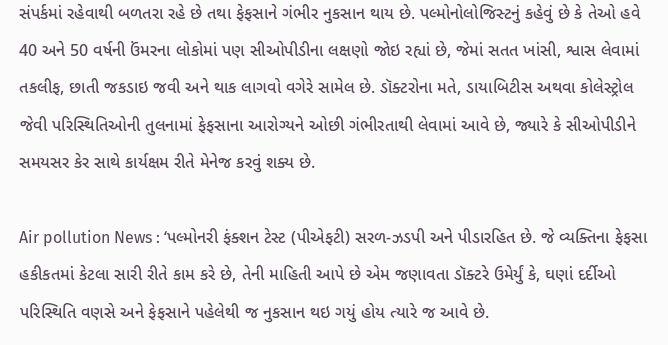સંપર્કમાં રહેવાથી બળતરા રહે છે તથા ફેફસાને ગંભીર નુકસાન થાય છે. પલ્મોનોલોજિસ્ટનું કહેવું છે કે તેઓ હવે 40 અને 50 વર્ષની ઉંમરના લોકોમાં પણ સીઓપીડીના લક્ષણો જોઇ રહ્યાં છે, જેમાં સતત ખાંસી, શ્વાસ લેવામાં તકલીફ, છાતી જકડાઇ જવી અને થાક લાગવો વગેરે સામેલ છે. ડૉક્ટરોના મતે, ડાયાબિટીસ અથવા કોલેસ્ટ્રોલ જેવી પરિસ્થિતિઓની તુલનામાં ફેફસાના આરોગ્યને ઓછી ગંભીરતાથી લેવામાં આવે છે, જ્યારે કે સીઓપીડીને સમયસર કેર સાથે કાર્યક્ષમ રીતે મેનેજ કરવું શક્ય છે.

Air pollution News : ‘પલ્મોનરી ફંક્શન ટેસ્ટ (પીએફટી) સરળ-ઝડપી અને પીડારહિત છે. જે વ્યક્તિના ફેફસા હકીકતમાં કેટલા સારી રીતે કામ કરે છે, તેની માહિતી આપે છે એમ જણાવતા ડૉક્ટરે ઉમેર્યું કે, ઘણાં દર્દીઓ પરિસ્થિતિ વણસે અને ફેફસાને પહેલેથી જ નુકસાન થઇ ગયું હોય ત્યારે જ આવે છે.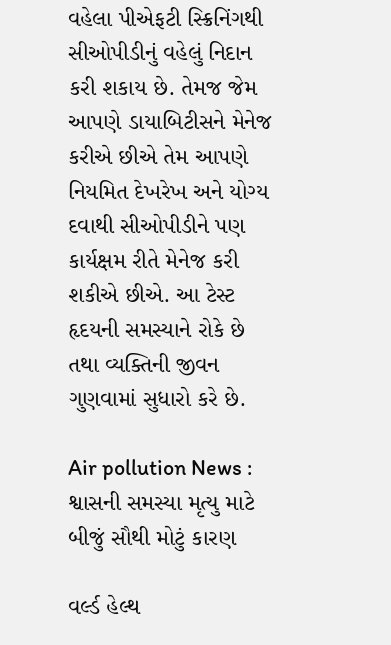વહેલા પીએફટી સ્ક્રિનિંગથી સીઓપીડીનું વહેલું નિદાન કરી શકાય છે. તેમજ જેમ આપણે ડાયાબિટીસને મેનેજ કરીએ છીએ તેમ આપણે નિયમિત દેખરેખ અને યોગ્ય દવાથી સીઓપીડીને પણ કાર્યક્ષમ રીતે મેનેજ કરી શકીએ છીએ. આ ટેસ્ટ હૃદયની સમસ્યાને રોકે છે તથા વ્યક્તિની જીવન ગુણવામાં સુધારો કરે છે.

Air pollution News : શ્વાસની સમસ્યા મૃત્યુ માટે બીજું સૌથી મોટું કારણ

વર્લ્ડ હેલ્થ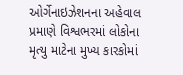ઓર્ગેનાઇઝેશનના અહેવાલ પ્રમાણે વિશ્વભરમાં લોકોના મૃત્યુ માટેના મુખ્ય કારકોમાં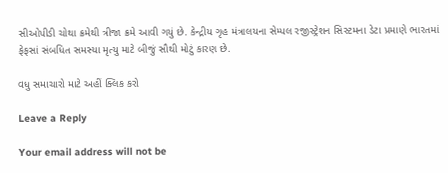સીઓપીડી ચોથા ક્રમેથી ત્રીજા ક્રમે આવી ગયું છે. કેન્દ્રીય ગૃહ મંત્રાલયના સેમ્પલ રજીસ્ટ્રેશન સિસ્ટમના ડેટા પ્રમાણે ભારતમાં ફેફસાં સંબધિત સમસ્યા મૃત્યુ માટે બીજું સૌથી મોટું કારણ છે.

વધુ સમાચારો માટે અહીં ક્લિક કરો

Leave a Reply

Your email address will not be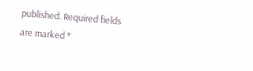published. Required fields are marked *